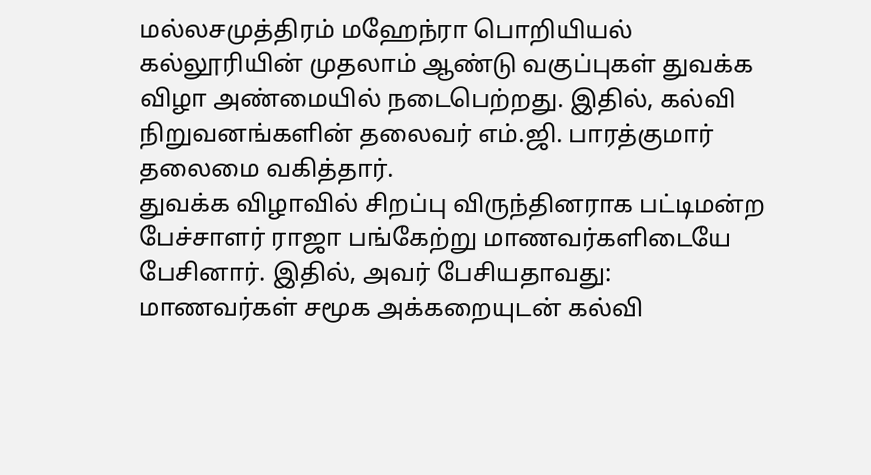மல்லசமுத்திரம் மஹேந்ரா பொறியியல் கல்லூரியின் முதலாம் ஆண்டு வகுப்புகள் துவக்க விழா அண்மையில் நடைபெற்றது. இதில், கல்வி நிறுவனங்களின் தலைவர் எம்.ஜி. பாரத்குமார் தலைமை வகித்தார்.
துவக்க விழாவில் சிறப்பு விருந்தினராக பட்டிமன்ற பேச்சாளர் ராஜா பங்கேற்று மாணவர்களிடையே பேசினார். இதில், அவர் பேசியதாவது: மாணவர்கள் சமூக அக்கறையுடன் கல்வி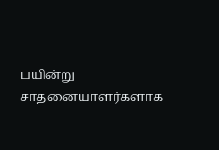பயின்று சாதனையாளர்களாக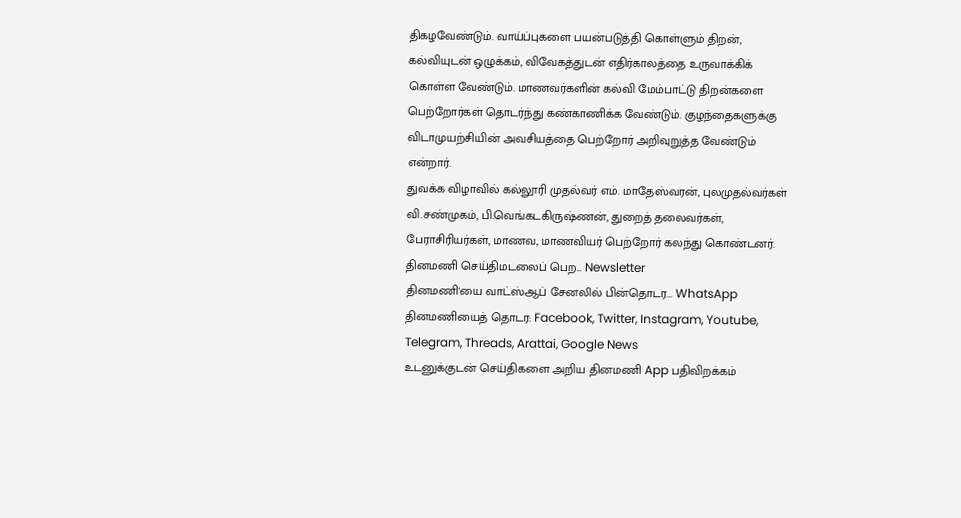திகழவேண்டும். வாய்ப்புகளை பயன்படுத்தி கொள்ளும் திறன், கல்வியுடன் ஒழுக்கம், விவேகத்துடன் எதிர்காலத்தை உருவாக்கிக் கொள்ள வேண்டும். மாணவர்களின் கல்வி மேம்பாட்டு திறன்களை பெற்றோர்கள் தொடர்ந்து கண்காணிக்க வேண்டும். குழந்தைகளுக்கு விடாமுயற்சியின் அவசியத்தை பெற்றோர் அறிவுறுத்த வேண்டும் என்றார்.
துவக்க விழாவில் கல்லூரி முதல்வர் எம். மாதேஸ்வரன், புலமுதல்வர்கள் வி.சண்முகம், பி.வெங்கடகிருஷ்ணன், துறைத் தலைவர்கள், பேராசிரியர்கள், மாணவ, மாணவியர் பெற்றோர் கலந்து கொண்டனர்.
தினமணி செய்திமடலைப் பெற... Newsletter
தினமணி'யை வாட்ஸ்ஆப் சேனலில் பின்தொடர... WhatsApp
தினமணியைத் தொடர: Facebook, Twitter, Instagram, Youtube, Telegram, Threads, Arattai, Google News
உடனுக்குடன் செய்திகளை அறிய தினமணி App பதிவிறக்கம்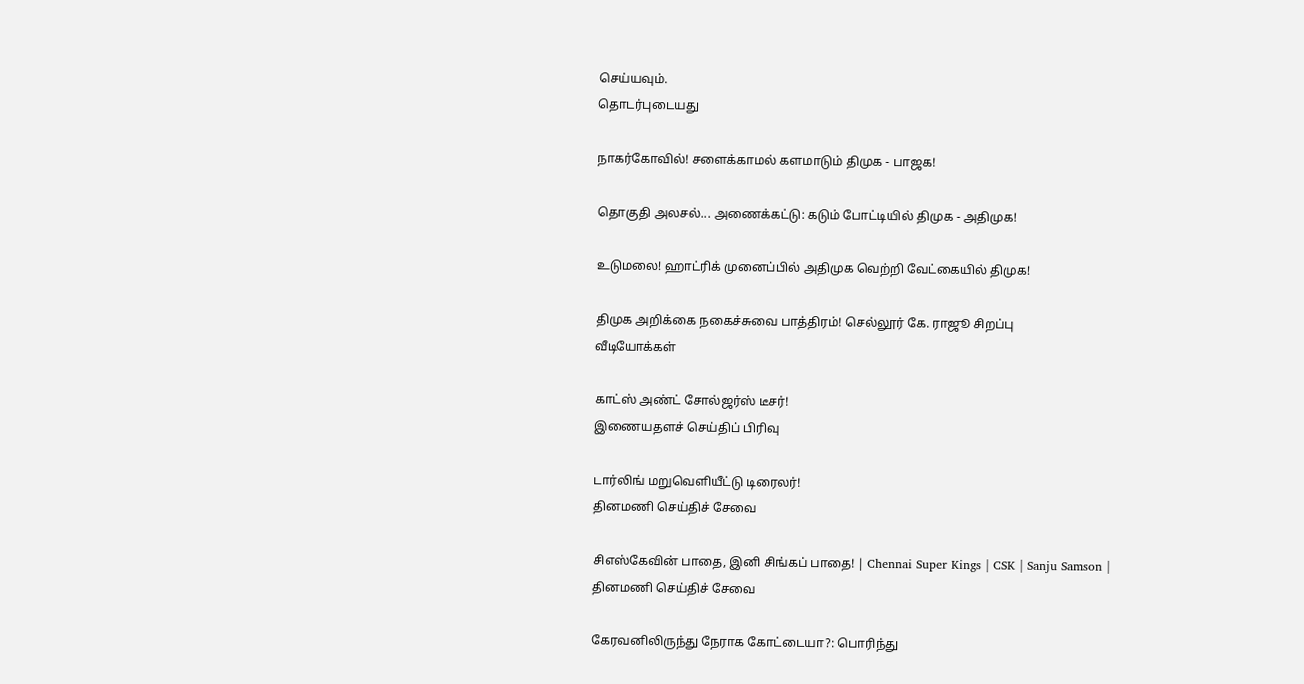செய்யவும்.
தொடர்புடையது

நாகர்கோவில்! சளைக்காமல் களமாடும் திமுக - பாஜக!

தொகுதி அலசல்... அணைக்கட்டு: கடும் போட்டியில் திமுக - அதிமுக!

உடுமலை! ஹாட்ரிக் முனைப்பில் அதிமுக வெற்றி வேட்கையில் திமுக!

திமுக அறிக்கை நகைச்சுவை பாத்திரம்! செல்லூர் கே. ராஜூ சிறப்பு
வீடியோக்கள்

காட்ஸ் அண்ட் சோல்ஜர்ஸ் டீசர்!
இணையதளச் செய்திப் பிரிவு

டார்லிங் மறுவெளியீட்டு டிரைலர்!
தினமணி செய்திச் சேவை

சிஎஸ்கேவின் பாதை, இனி சிங்கப் பாதை! | Chennai Super Kings | CSK | Sanju Samson |
தினமணி செய்திச் சேவை

கேரவனிலிருந்து நேராக கோட்டையா?: பொரிந்து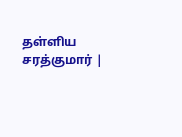தள்ளிய சரத்குமார் |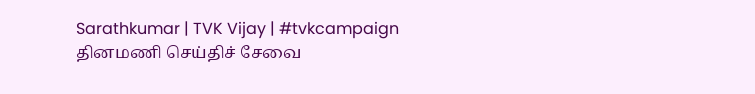Sarathkumar | TVK Vijay | #tvkcampaign
தினமணி செய்திச் சேவை